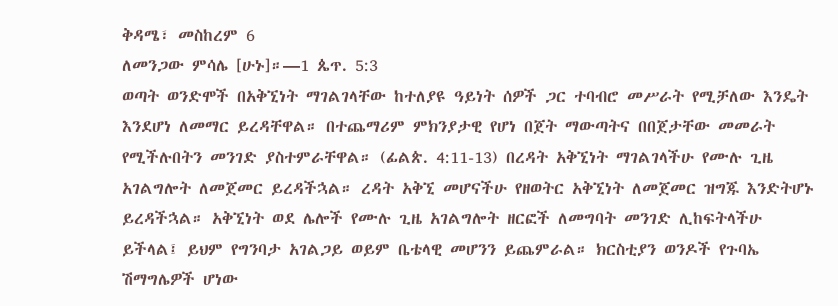ቅዳሜ፣ መስከረም 6
ለመንጋው ምሳሌ [ሁኑ]።—1 ጴጥ. 5:3
ወጣት ወንድሞች በአቅኚነት ማገልገላቸው ከተለያዩ ዓይነት ሰዎች ጋር ተባብሮ መሥራት የሚቻለው እንዴት እንደሆነ ለመማር ይረዳቸዋል። በተጨማሪም ምክንያታዊ የሆነ በጀት ማውጣትና በበጀታቸው መመራት የሚችሉበትን መንገድ ያስተምራቸዋል። (ፊልጵ. 4:11-13) በረዳት አቅኚነት ማገልገላችሁ የሙሉ ጊዜ አገልግሎት ለመጀመር ይረዳችኋል። ረዳት አቅኚ መሆናችሁ የዘወትር አቅኚነት ለመጀመር ዝግጁ እንድትሆኑ ይረዳችኋል። አቅኚነት ወደ ሌሎች የሙሉ ጊዜ አገልግሎት ዘርፎች ለመግባት መንገድ ሊከፍትላችሁ ይችላል፤ ይህም የግንባታ አገልጋይ ወይም ቤቴላዊ መሆንን ይጨምራል። ክርስቲያን ወንዶች የጉባኤ ሽማግሌዎች ሆነው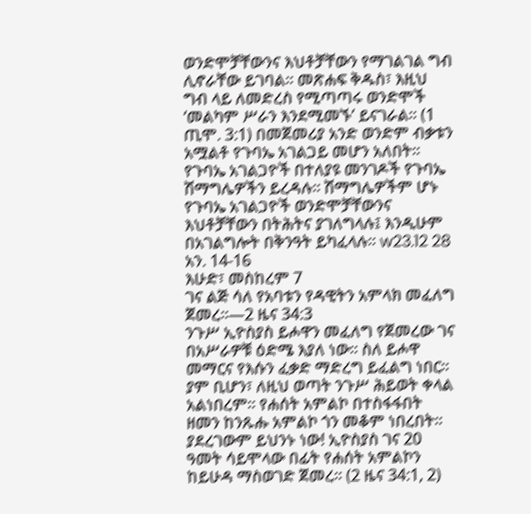ወንድሞቻቸውንና እህቶቻቸውን የማገልገል ግብ ሊኖራቸው ይገባል። መጽሐፍ ቅዱስ፣ እዚህ ግብ ላይ ለመድረስ የሚጣጣሩ ወንድሞች ‘መልካም ሥራን እንደሚመኙ’ ይናገራል። (1 ጢሞ. 3:1) በመጀመሪያ አንድ ወንድም ብቃቱን አሟልቶ የጉባኤ አገልጋይ መሆን አለበት። የጉባኤ አገልጋዮች በተለያዩ መንገዶች የጉባኤ ሽማግሌዎችን ይረዳሉ። ሽማግሌዎችም ሆኑ የጉባኤ አገልጋዮች ወንድሞቻቸውንና እህቶቻቸውን በትሕትና ያገለግላሉ፤ እንዲሁም በአገልግሎት በቅንዓት ይካፈላሉ። w23.12 28 አን. 14-16
እሁድ፣ መስከረም 7
ገና ልጅ ሳለ የአባቱን የዳዊትን አምላክ መፈለግ ጀመረ።—2 ዜና 34:3
ንጉሥ ኢዮስያስ ይሖዋን መፈለግ የጀመረው ገና በአሥራዎቹ ዕድሜ እያለ ነው። ስለ ይሖዋ መማርና የእሱን ፈቃድ ማድረግ ይፈልግ ነበር። ያም ቢሆን፣ ለዚህ ወጣት ንጉሥ ሕይወት ቀላል አልነበረም። የሐሰት አምልኮ በተስፋፋበት ዘመን ከንጹሑ አምልኮ ጎን መቆም ነበረበት። ያደረገውም ይህንኑ ነው! ኢዮስያስ ገና 20 ዓመት ሳይሞላው በፊት የሐሰት አምልኮን ከይሁዳ ማስወገድ ጀመረ። (2 ዜና 34:1, 2)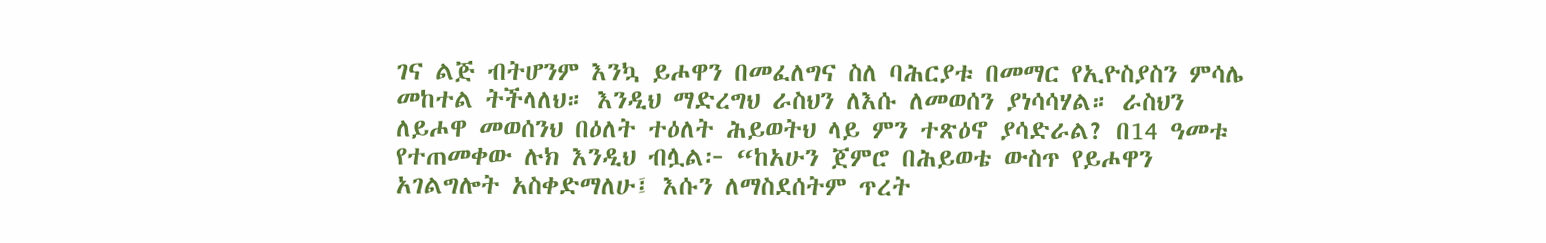ገና ልጅ ብትሆንም እንኳ ይሖዋን በመፈለግና ስለ ባሕርያቱ በመማር የኢዮስያስን ምሳሌ መከተል ትችላለህ። እንዲህ ማድረግህ ራስህን ለእሱ ለመወሰን ያነሳሳሃል። ራስህን ለይሖዋ መወሰንህ በዕለት ተዕለት ሕይወትህ ላይ ምን ተጽዕኖ ያሳድራል? በ14 ዓመቱ የተጠመቀው ሉክ እንዲህ ብሏል፦ “ከአሁን ጀምሮ በሕይወቴ ውስጥ የይሖዋን አገልግሎት አስቀድማለሁ፤ እሱን ለማስደሰትም ጥረት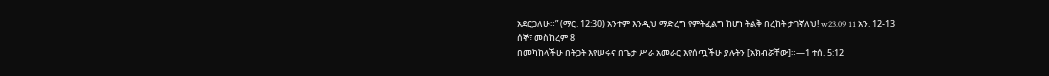አደርጋለሁ።” (ማር. 12:30) አንተም እንዲህ ማድረግ የምትፈልግ ከሆነ ትልቅ በረከት ታገኛለህ! w23.09 11 አን. 12-13
ሰኞ፣ መስከረም 8
በመካከላችሁ በትጋት እየሠሩና በጌታ ሥራ አመራር እየሰጧችሁ ያሉትን [አክብሯቸው]።—1 ተሰ. 5:12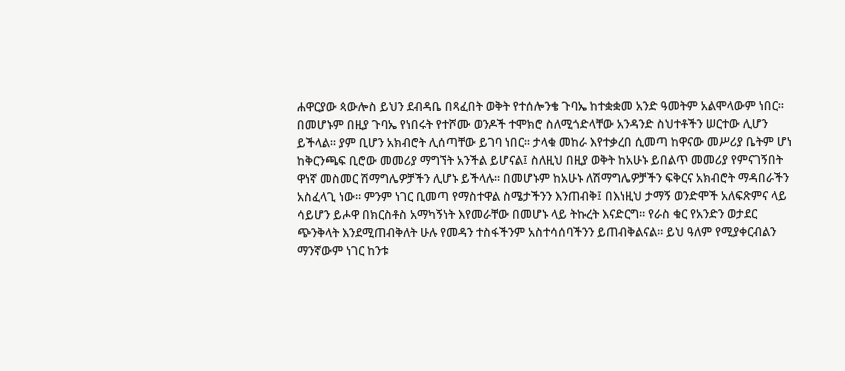ሐዋርያው ጳውሎስ ይህን ደብዳቤ በጻፈበት ወቅት የተሰሎንቄ ጉባኤ ከተቋቋመ አንድ ዓመትም አልሞላውም ነበር። በመሆኑም በዚያ ጉባኤ የነበሩት የተሾሙ ወንዶች ተሞክሮ ስለሚጎድላቸው አንዳንድ ስህተቶችን ሠርተው ሊሆን ይችላል። ያም ቢሆን አክብሮት ሊሰጣቸው ይገባ ነበር። ታላቁ መከራ እየተቃረበ ሲመጣ ከዋናው መሥሪያ ቤትም ሆነ ከቅርንጫፍ ቢሮው መመሪያ ማግኘት አንችል ይሆናል፤ ስለዚህ በዚያ ወቅት ከአሁኑ ይበልጥ መመሪያ የምናገኝበት ዋነኛ መስመር ሽማግሌዎቻችን ሊሆኑ ይችላሉ። በመሆኑም ከአሁኑ ለሽማግሌዎቻችን ፍቅርና አክብሮት ማዳበራችን አስፈላጊ ነው። ምንም ነገር ቢመጣ የማስተዋል ስሜታችንን እንጠብቅ፤ በእነዚህ ታማኝ ወንድሞች አለፍጽምና ላይ ሳይሆን ይሖዋ በክርስቶስ አማካኝነት እየመራቸው በመሆኑ ላይ ትኩረት እናድርግ። የራስ ቁር የአንድን ወታደር ጭንቅላት እንደሚጠብቅለት ሁሉ የመዳን ተስፋችንም አስተሳሰባችንን ይጠብቅልናል። ይህ ዓለም የሚያቀርብልን ማንኛውም ነገር ከንቱ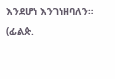እንደሆነ እንገነዘባለን። (ፊልጵ.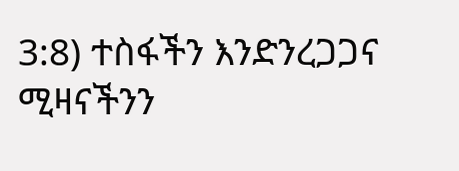3:8) ተስፋችን እንድንረጋጋና ሚዛናችንን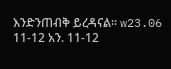እንድንጠብቅ ይረዳናል። w23.06 11-12 አን. 11-12